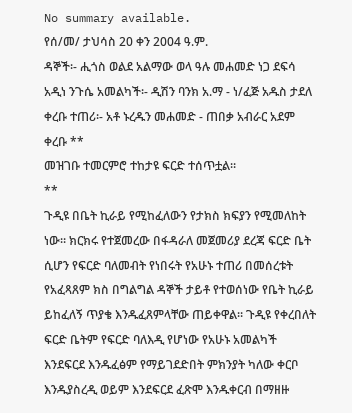No summary available.
የሰ/መ/ ታህሳስ 20 ቀን 2004 ዓ.ም.
ዳኞች፡- ሒጎስ ወልደ አልማው ወላ ዓሉ መሐመድ ነጋ ደፍሳ አዲነ ንጉሴ አመልካች፡- ዲሽን ባንክ አ.ማ - ነ/ፈጅ አዱስ ታደለ ቀረቡ ተጠሪ፡- አቶ ኑረዱን መሐመድ - ጠበቃ አብራር አደም ቀረቡ **
መዝገቡ ተመርምሮ ተከታዩ ፍርድ ተሰጥቷል።
**
ጉዲዩ በቤት ኪራይ የሚከፈለውን የታክስ ክፍያን የሚመለከት ነው። ክርክሩ የተጀመረው በፋዳራለ መጀመሪያ ደረጃ ፍርድ ቤት ሲሆን የፍርድ ባለመብት የነበሩት የአሁኑ ተጠሪ በመሰረቱት የአፈጻጸም ክስ በግልግል ዳኞች ታይቶ የተወሰነው የቤት ኪራይ ይከፈለኝ ጥያቄ እንዱፈጸምላቸው ጠይቀዋል። ጉዲዩ የቀረበለት ፍርድ ቤትም የፍርድ ባለእዲ የሆነው የአሁኑ አመልካች እንደፍርደ እንዱፈፅም የማይገደድበት ምክንያት ካለው ቀርቦ እንዱያስረዲ ወይም እንደፍርደ ፈጽሞ እንዱቀርብ በማዘዙ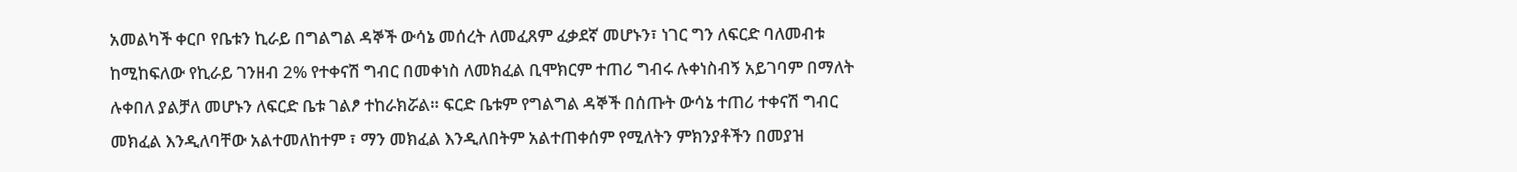አመልካች ቀርቦ የቤቱን ኪራይ በግልግል ዳኞች ውሳኔ መሰረት ለመፈጸም ፈቃደኛ መሆኑን፣ ነገር ግን ለፍርድ ባለመብቱ ከሚከፍለው የኪራይ ገንዘብ 2% የተቀናሽ ግብር በመቀነስ ለመክፈል ቢሞክርም ተጠሪ ግብሩ ሉቀነስብኝ አይገባም በማለት ሉቀበለ ያልቻለ መሆኑን ለፍርድ ቤቱ ገልፆ ተከራክሯል። ፍርድ ቤቱም የግልግል ዳኞች በሰጡት ውሳኔ ተጠሪ ተቀናሽ ግብር መክፈል እንዲለባቸው አልተመለከተም ፣ ማን መክፈል እንዲለበትም አልተጠቀሰም የሚለትን ምክንያቶችን በመያዝ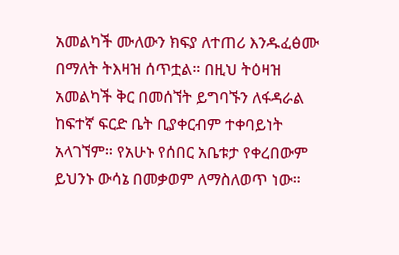አመልካች ሙለውን ክፍያ ለተጠሪ እንዱፈፅሙ በማለት ትእዛዝ ሰጥቷል። በዚህ ትዕዛዝ አመልካች ቅር በመሰኘት ይግባኙን ለፋዳራል ከፍተኛ ፍርድ ቤት ቢያቀርብም ተቀባይነት አላገኘም። የአሁኑ የሰበር አቤቱታ የቀረበውም ይህንኑ ውሳኔ በመቃወም ለማስለወጥ ነው።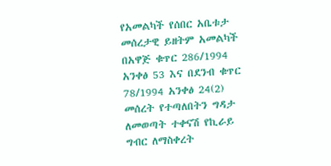የአመልካች የሰበር አቤቱታ መሰረታዊ ይዘትም አመልካች በአዋጅ ቁጥር 286/1994 አንቀፅ 53 እና በደንብ ቁጥር 78/1994 አንቀፅ 24(2) መሰረት የተጣለበትን ግዳታ ለመወጣት ተቀናሽ የኪራይ ግብር ለማስቀረት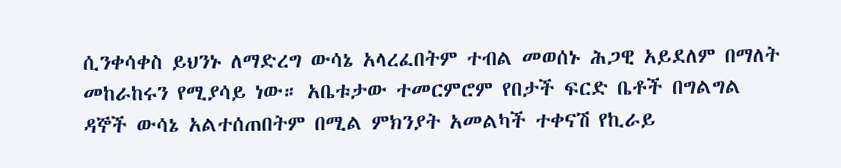ሲንቀሳቀስ ይህንኑ ለማድረግ ውሳኔ አላረፈበትም ተብል መወሰኑ ሕጋዊ አይደለም በማለት መከራከሩን የሚያሳይ ነው። አቤቱታው ተመርምሮም የበታች ፍርድ ቤቶች በግልግል ዳኞች ውሳኔ አልተሰጠበትም በሚል ምክንያት አመልካች ተቀናሽ የኪራይ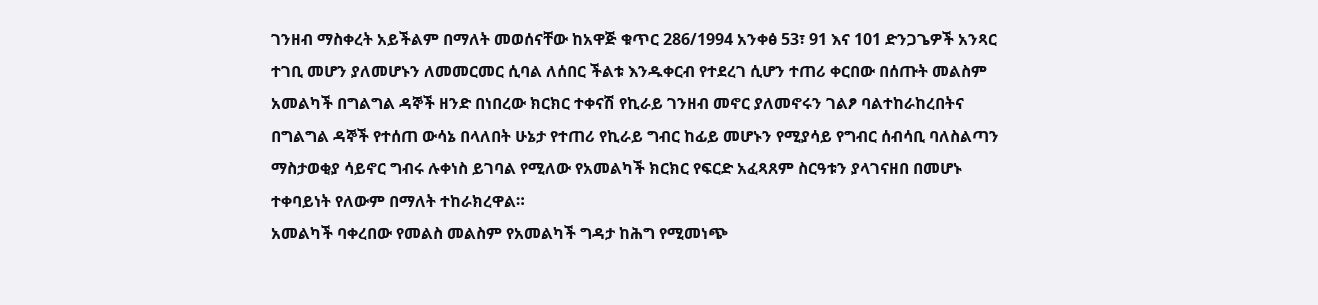ገንዘብ ማስቀረት አይችልም በማለት መወሰናቸው ከአዋጅ ቁጥር 286/1994 አንቀፅ 53፣ 91 እና 101 ድንጋጌዎች አንጻር ተገቢ መሆን ያለመሆኑን ለመመርመር ሲባል ለሰበር ችልቱ እንዱቀርብ የተደረገ ሲሆን ተጠሪ ቀርበው በሰጡት መልስም አመልካች በግልግል ዳኞች ዘንድ በነበረው ክርክር ተቀናሽ የኪራይ ገንዘብ መኖር ያለመኖሩን ገልፆ ባልተከራከረበትና በግልግል ዳኞች የተሰጠ ውሳኔ በላለበት ሁኔታ የተጠሪ የኪራይ ግብር ከፊይ መሆኑን የሚያሳይ የግብር ሰብሳቢ ባለስልጣን ማስታወቂያ ሳይኖር ግብሩ ሉቀነስ ይገባል የሚለው የአመልካች ክርክር የፍርድ አፈጻጸም ስርዓቱን ያላገናዘበ በመሆኑ ተቀባይነት የለውም በማለት ተከራክረዋል።
አመልካች ባቀረበው የመልስ መልስም የአመልካች ግዳታ ከሕግ የሚመነጭ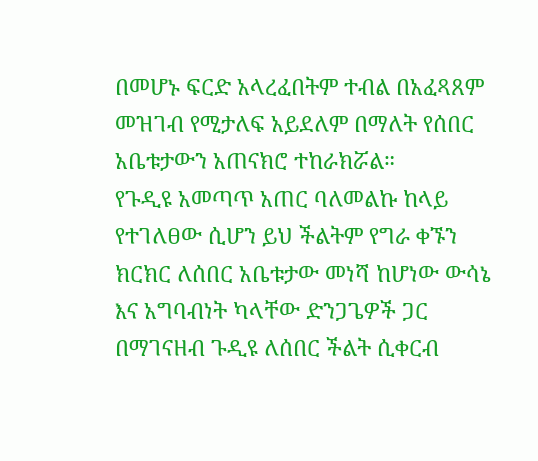በመሆኑ ፍርድ አላረፈበትም ተብል በአፈጻጸም መዝገብ የሚታለፍ አይደለም በማለት የሰበር አቤቱታውን አጠናክሮ ተከራክሯል።
የጉዲዩ አመጣጥ አጠር ባለመልኩ ከላይ የተገለፀው ሲሆን ይህ ችልትም የግራ ቀኙን ክርክር ለሰበር አቤቱታው መነሻ ከሆነው ውሳኔ እና አግባብነት ካላቸው ድንጋጌዎች ጋር በማገናዘብ ጉዲዩ ለሰበር ችልት ሲቀርብ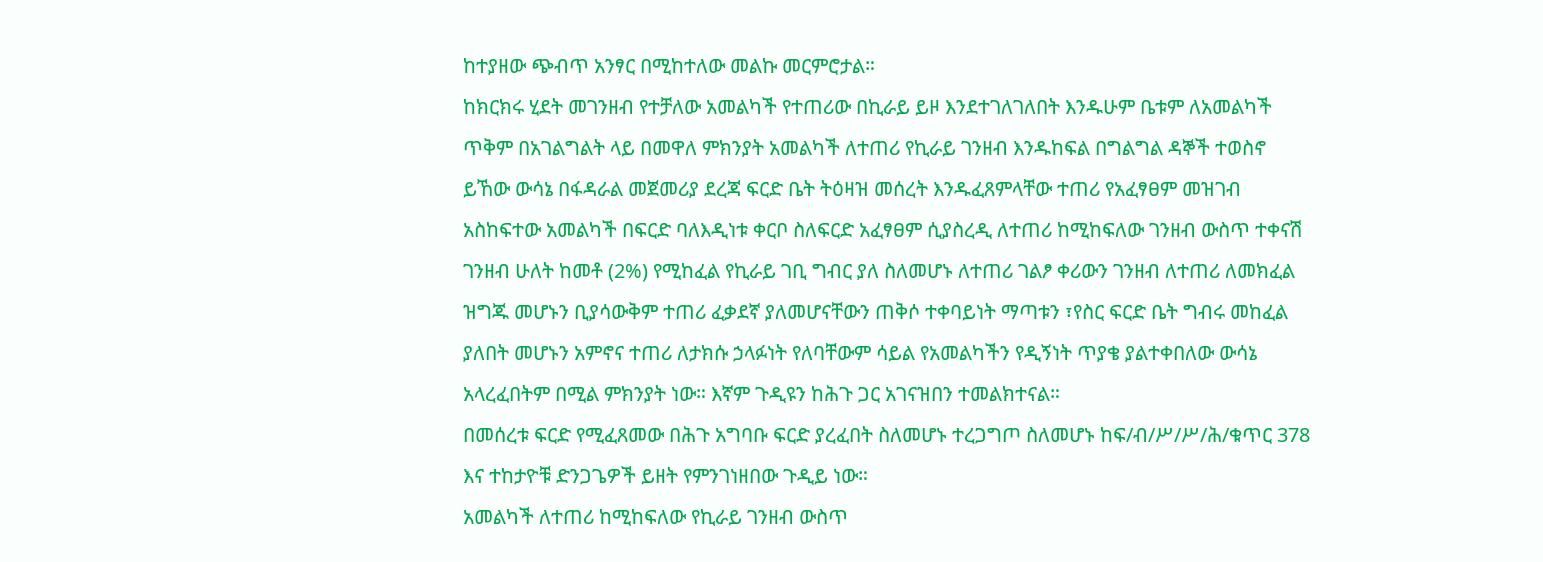ከተያዘው ጭብጥ አንፃር በሚከተለው መልኩ መርምሮታል።
ከክርክሩ ሂደት መገንዘብ የተቻለው አመልካች የተጠሪው በኪራይ ይዞ እንደተገለገለበት እንዱሁም ቤቱም ለአመልካች ጥቅም በአገልግልት ላይ በመዋለ ምክንያት አመልካች ለተጠሪ የኪራይ ገንዘብ እንዱከፍል በግልግል ዳኞች ተወስኖ ይኸው ውሳኔ በፋዳራል መጀመሪያ ደረጃ ፍርድ ቤት ትዕዛዝ መሰረት እንዱፈጸምላቸው ተጠሪ የአፈፃፀም መዝገብ አስከፍተው አመልካች በፍርድ ባለእዲነቱ ቀርቦ ስለፍርድ አፈፃፀም ሲያስረዲ ለተጠሪ ከሚከፍለው ገንዘብ ውስጥ ተቀናሽ ገንዘብ ሁለት ከመቶ (2%) የሚከፈል የኪራይ ገቢ ግብር ያለ ስለመሆኑ ለተጠሪ ገልፆ ቀሪውን ገንዘብ ለተጠሪ ለመክፈል ዝግጁ መሆኑን ቢያሳውቅም ተጠሪ ፈቃደኛ ያለመሆናቸውን ጠቅሶ ተቀባይነት ማጣቱን ፣የስር ፍርድ ቤት ግብሩ መከፈል ያለበት መሆኑን አምኖና ተጠሪ ለታክሱ ኃላፉነት የለባቸውም ሳይል የአመልካችን የዲኝነት ጥያቄ ያልተቀበለው ውሳኔ አላረፈበትም በሚል ምክንያት ነው። እኛም ጉዲዩን ከሕጉ ጋር አገናዝበን ተመልክተናል።
በመሰረቱ ፍርድ የሚፈጸመው በሕጉ አግባቡ ፍርድ ያረፈበት ስለመሆኑ ተረጋግጦ ስለመሆኑ ከፍ/ብ/ሥ/ሥ/ሕ/ቁጥር 378 እና ተከታዮቹ ድንጋጌዎች ይዘት የምንገነዘበው ጉዲይ ነው።
አመልካች ለተጠሪ ከሚከፍለው የኪራይ ገንዘብ ውስጥ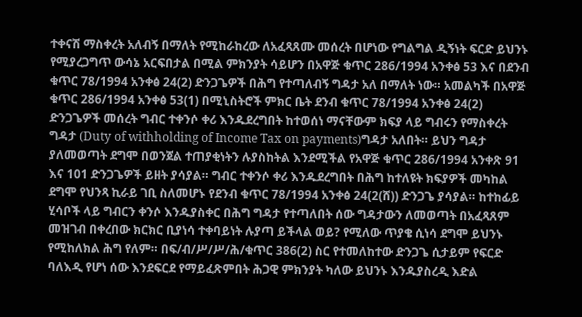ተቀናሽ ማስቀረት አለብኝ በማለት የሚከራከረው ለአፈጻጸሙ መሰረት በሆነው የግልግል ዲኝነት ፍርድ ይህንኑ የሚያረጋግጥ ውሳኔ አርፍበታል በሚል ምክንያት ሳይሆን በአዋጅ ቁጥር 286/1994 አንቀፅ 53 እና በደንብ ቁጥር 78/1994 አንቀፅ 24(2) ድንጋጌዎች በሕግ የተጣለብኝ ግዳታ አለ በማለት ነው። አመልካች በአዋጅ ቁጥር 286/1994 አንቀፅ 53(1) በሚኒስትሮች ምክር ቤት ደንብ ቁጥር 78/1994 አንቀፅ 24(2) ድንጋጌዎች መሰረት ግብር ተቀንሶ ቀሪ እንዱደረግበት ከተወሰነ ማናቸውም ክፍያ ላይ ግብሩን የማስቀረት ግዳታ (Duty of withholding of Income Tax on payments)ግዳታ አለበት። ይህን ግዳታ ያለመወጣት ደግሞ በወንጀል ተጠያቂነትን ሉያስከትል እንደሚችል የአዋጅ ቁጥር 286/1994 አንቀጽ 91 እና 101 ድንጋጌዎች ይዘት ያሳያል። ግብር ተቀንሶ ቀሪ እንዱደረግበት በሕግ ከተለዩት ክፍያዎች መካከል ደግሞ የህንጻ ኪራይ ገቢ ስለመሆኑ የደንብ ቁጥር 78/1994 አንቀፅ 24(2(ሸ)) ድንጋጌ ያሳያል። ከተከፊይ ሂሳቦች ላይ ግብርን ቀንሶ እንዱያስቀር በሕግ ግዳታ የተጣለበት ሰው ግዳታውን ለመወጣት በአፈጻጸም መዝገብ በቀረበው ክርክር ቢያነሳ ተቀባይነት ሉያጣ ይችላል ወይ? የሚለው ጥያቄ ሲነሳ ደግሞ ይህንኑ የሚከለክል ሕግ የለም። በፍ/ብ/ሥ/ሥ/ሕ/ቁጥር 386(2) ስር የተመለከተው ድንጋጌ ሲታይም የፍርድ ባለእዲ የሆነ ሰው እንደፍርደ የማይፈጽምበት ሕጋዊ ምክንያት ካለው ይህንኑ እንዱያስረዲ እድል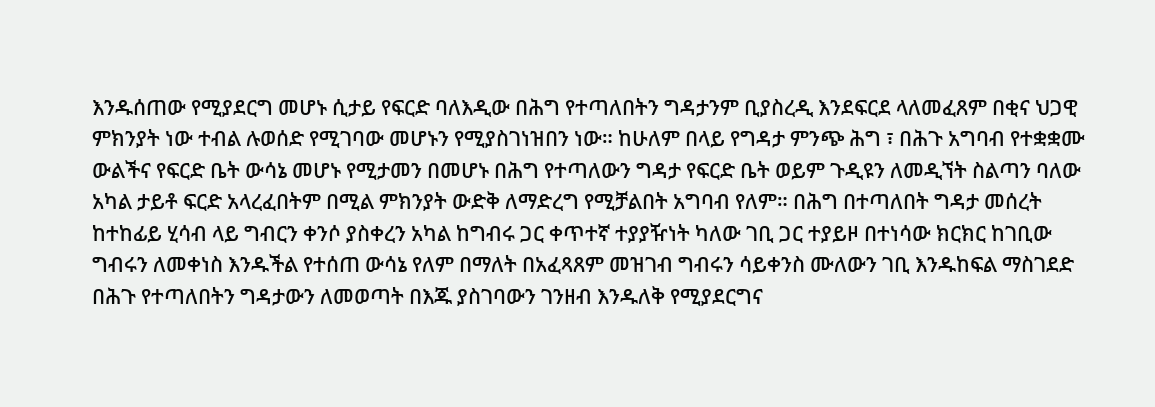እንዱሰጠው የሚያደርግ መሆኑ ሲታይ የፍርድ ባለእዲው በሕግ የተጣለበትን ግዳታንም ቢያስረዲ እንደፍርደ ላለመፈጸም በቂና ህጋዊ ምክንያት ነው ተብል ሉወሰድ የሚገባው መሆኑን የሚያስገነዝበን ነው። ከሁለም በላይ የግዳታ ምንጭ ሕግ ፣ በሕጉ አግባብ የተቋቋሙ ውልችና የፍርድ ቤት ውሳኔ መሆኑ የሚታመን በመሆኑ በሕግ የተጣለውን ግዳታ የፍርድ ቤት ወይም ጉዲዩን ለመዲኘት ስልጣን ባለው አካል ታይቶ ፍርድ አላረፈበትም በሚል ምክንያት ውድቅ ለማድረግ የሚቻልበት አግባብ የለም። በሕግ በተጣለበት ግዳታ መሰረት ከተከፊይ ሂሳብ ላይ ግብርን ቀንሶ ያስቀረን አካል ከግብሩ ጋር ቀጥተኛ ተያያዥነት ካለው ገቢ ጋር ተያይዞ በተነሳው ክርክር ከገቢው ግብሩን ለመቀነስ እንዱችል የተሰጠ ውሳኔ የለም በማለት በአፈጻጸም መዝገብ ግብሩን ሳይቀንስ ሙለውን ገቢ እንዱከፍል ማስገደድ በሕጉ የተጣለበትን ግዳታውን ለመወጣት በእጁ ያስገባውን ገንዘብ እንዱለቅ የሚያደርግና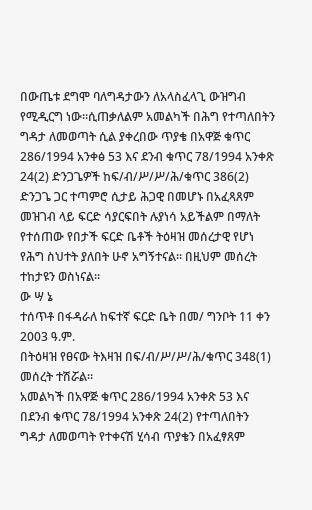በውጤቱ ደግሞ ባለግዳታውን ለአላስፈላጊ ውዝግብ የሚዲርግ ነው።ሲጠቃለልም አመልካች በሕግ የተጣለበትን ግዳታ ለመወጣት ሲል ያቀረበው ጥያቄ በአዋጅ ቁጥር 286/1994 አንቀፅ 53 እና ደንብ ቁጥር 78/1994 አንቀጽ 24(2) ድንጋጌዎች ከፍ/ብ/ሥ/ሥ/ሕ/ቁጥር 386(2) ድንጋጌ ጋር ተጣምሮ ሲታይ ሕጋዊ በመሆኑ በአፈጻጸም መዝገብ ላይ ፍርድ ሳያርፍበት ሉያነሳ አይችልም በማለት የተሰጠው የበታች ፍርድ ቤቶች ትዕዛዝ መሰረታዊ የሆነ የሕግ ስህተት ያለበት ሁኖ አግኝተናል። በዚህም መሰረት ተከታዩን ወስነናል።
ው ሣ ኔ
ተሰጥቶ በፋዳራለ ከፍተኛ ፍርድ ቤት በመ/ ግንቦት 11 ቀን 2003 ዓ.ም.
በትዕዛዝ የፀናው ትእዛዝ በፍ/ብ/ሥ/ሥ/ሕ/ቁጥር 348(1) መሰረት ተሽሯል።
አመልካች በአዋጅ ቁጥር 286/1994 አንቀጽ 53 እና በደንብ ቁጥር 78/1994 አንቀጽ 24(2) የተጣለበትን ግዳታ ለመወጣት የተቀናሽ ሂሳብ ጥያቄን በአፈፃጸም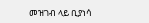መዝገብ ላይ ቢያነሳ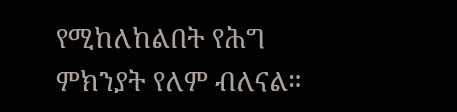የሚከለከልበት የሕግ ምክንያት የለም ብለናል።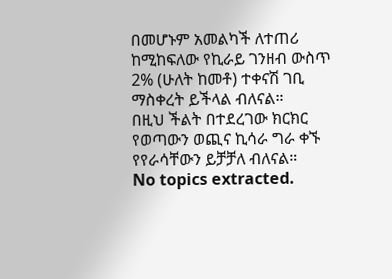በመሆኑም አመልካች ለተጠሪ ከሚከፍለው የኪራይ ገንዘብ ውስጥ 2% (ሁለት ከመቶ) ተቀናሽ ገቢ ማስቀረት ይችላል ብለናል።
በዚህ ችልት በተደረገው ክርክር የወጣውን ወጪና ኪሳራ ግራ ቀኙ የየራሳቸውን ይቻቻለ ብለናል።
No topics extracted.